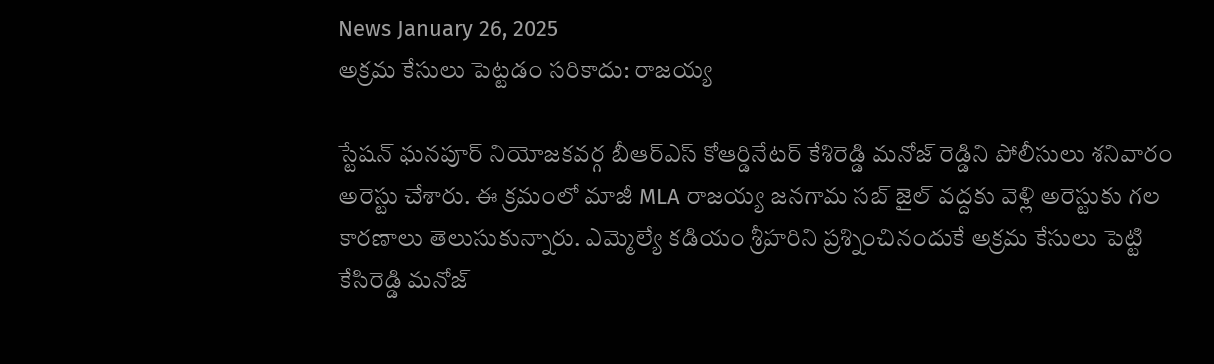News January 26, 2025
అక్రమ కేసులు పెట్టడం సరికాదు: రాజయ్య

స్టేషన్ ఘనపూర్ నియోజకవర్గ బీఆర్ఎస్ కోఆర్డినేటర్ కేశిరెడ్డి మనోజ్ రెడ్డిని పోలీసులు శనివారం అరెస్టు చేశారు. ఈ క్రమంలో మాజీ MLA రాజయ్య జనగామ సబ్ జైల్ వద్దకు వెళ్లి అరెస్టుకు గల కారణాలు తెలుసుకున్నారు. ఎమ్మెల్యే కడియం శ్రీహరిని ప్రశ్నించినందుకే అక్రమ కేసులు పెట్టి కేసిరెడ్డి మనోజ్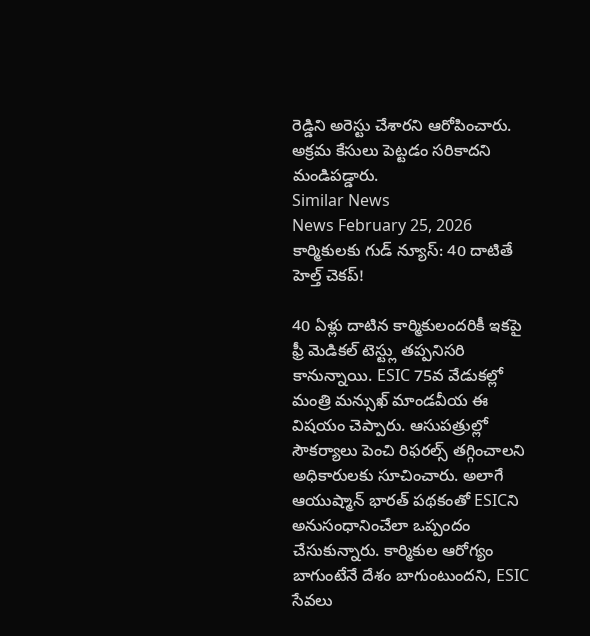రెడ్డిని అరెస్టు చేశారని ఆరోపించారు. అక్రమ కేసులు పెట్టడం సరికాదని మండిపడ్డారు.
Similar News
News February 25, 2026
కార్మికులకు గుడ్ న్యూస్: 40 దాటితే హెల్త్ చెకప్!

40 ఏళ్లు దాటిన కార్మికులందరికీ ఇకపై ఫ్రీ మెడికల్ టెస్ట్లు తప్పనిసరి కానున్నాయి. ESIC 75వ వేడుకల్లో మంత్రి మన్సుఖ్ మాండవీయ ఈ విషయం చెప్పారు. ఆసుపత్రుల్లో సౌకర్యాలు పెంచి రిఫరల్స్ తగ్గించాలని అధికారులకు సూచించారు. అలాగే ఆయుష్మాన్ భారత్ పథకంతో ESICని అనుసంధానించేలా ఒప్పందం చేసుకున్నారు. కార్మికుల ఆరోగ్యం బాగుంటేనే దేశం బాగుంటుందని, ESIC సేవలు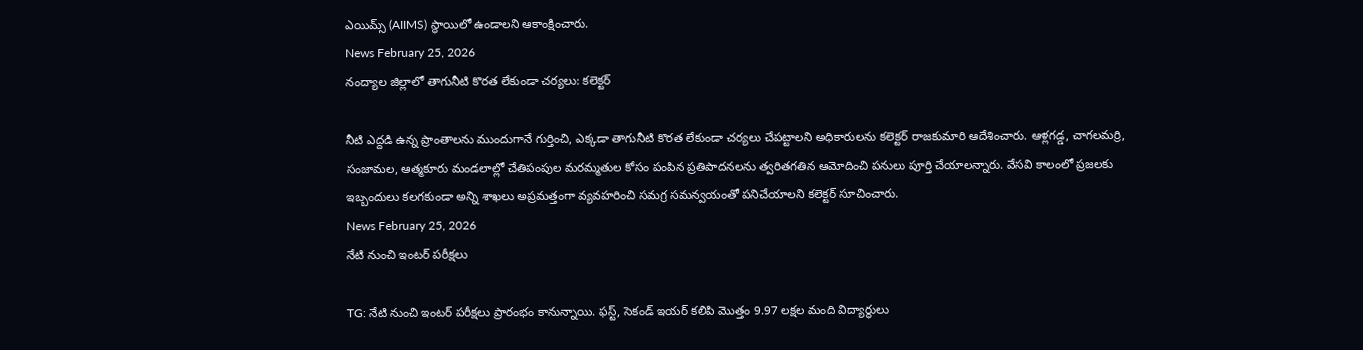ఎయిమ్స్ (AIIMS) స్థాయిలో ఉండాలని ఆకాంక్షించారు.
News February 25, 2026
నంద్యాల జిల్లాలో తాగునీటి కొరత లేకుండా చర్యలు: కలెక్టర్

నీటి ఎద్దడి ఉన్న ప్రాంతాలను ముందుగానే గుర్తించి, ఎక్కడా తాగునీటి కొరత లేకుండా చర్యలు చేపట్టాలని అధికారులను కలెక్టర్ రాజకుమారి ఆదేశించారు. ఆళ్లగడ్డ, చాగలమర్రి, సంజామల, ఆత్మకూరు మండలాల్లో చేతిపంపుల మరమ్మతుల కోసం పంపిన ప్రతిపాదనలను త్వరితగతిన ఆమోదించి పనులు పూర్తి చేయాలన్నారు. వేసవి కాలంలో ప్రజలకు ఇబ్బందులు కలగకుండా అన్ని శాఖలు అప్రమత్తంగా వ్యవహరించి సమగ్ర సమన్వయంతో పనిచేయాలని కలెక్టర్ సూచించారు.
News February 25, 2026
నేటి నుంచి ఇంటర్ పరీక్షలు

TG: నేటి నుంచి ఇంటర్ పరీక్షలు ప్రారంభం కానున్నాయి. ఫస్ట్, సెకండ్ ఇయర్ కలిపి మొత్తం 9.97 లక్షల మంది విద్యార్థులు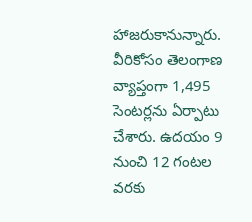హాజరుకానున్నారు. వీరికోసం తెలంగాణ వ్యాప్తంగా 1,495 సెంటర్లను ఏర్పాటు చేశారు. ఉదయం 9 నుంచి 12 గంటల వరకు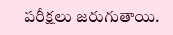పరీక్షలు జరుగుతాయి.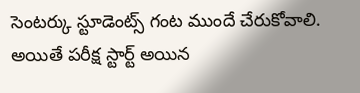సెంటర్కు స్టూడెంట్స్ గంట ముందే చేరుకోవాలి. అయితే పరీక్ష స్టార్ట్ అయిన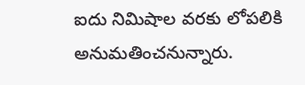ఐదు నిమిషాల వరకు లోపలికి అనుమతించనున్నారు.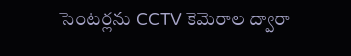సెంటర్లను CCTV కెమెరాల ద్వారా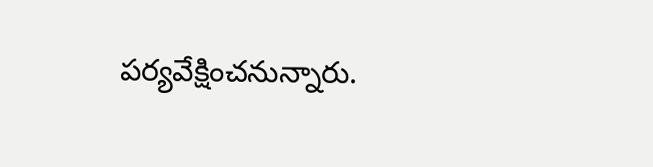పర్యవేక్షించనున్నారు.